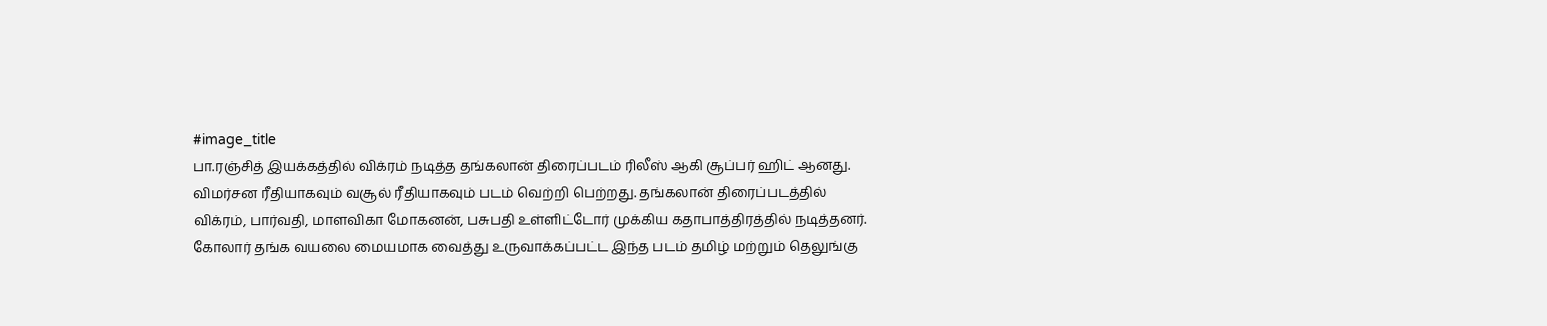#image_title
பா.ரஞ்சித் இயக்கத்தில் விக்ரம் நடித்த தங்கலான் திரைப்படம் ரிலீஸ் ஆகி சூப்பர் ஹிட் ஆனது. விமர்சன ரீதியாகவும் வசூல் ரீதியாகவும் படம் வெற்றி பெற்றது. தங்கலான் திரைப்படத்தில் விக்ரம், பார்வதி, மாளவிகா மோகனன், பசுபதி உள்ளிட்டோர் முக்கிய கதாபாத்திரத்தில் நடித்தனர்.
கோலார் தங்க வயலை மையமாக வைத்து உருவாக்கப்பட்ட இந்த படம் தமிழ் மற்றும் தெலுங்கு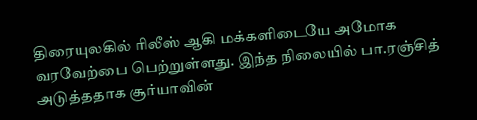திரையுலகில் ரிலீஸ் ஆகி மக்களிடையே அமோக வரவேற்பை பெற்றுள்ளது. இந்த நிலையில் பா.ரஞ்சித் அடுத்ததாக சூர்யாவின்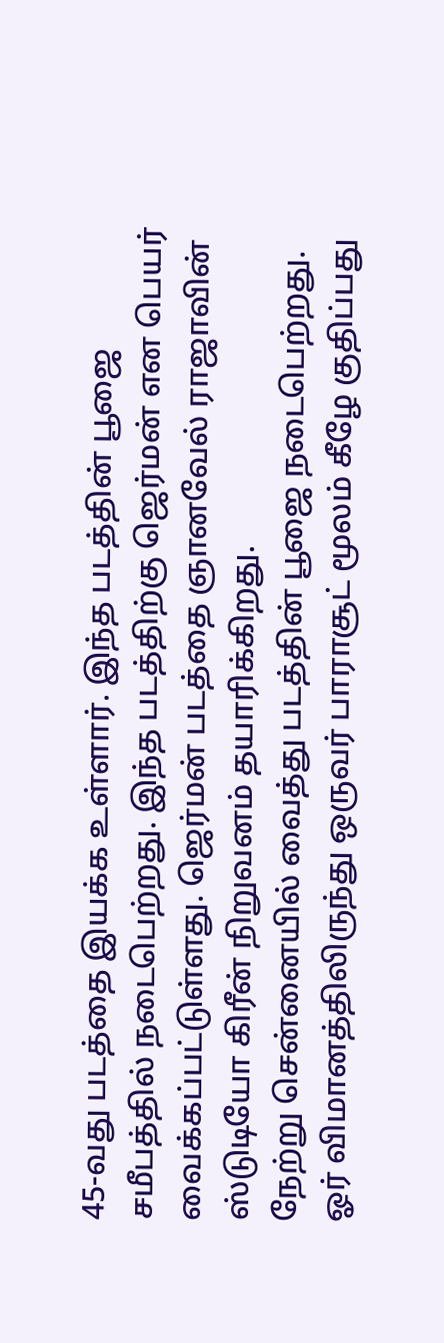45-வது படத்தை இயக்க உள்ளார். இந்த படத்தின் பூஜை சமீபத்தில் நடைபெற்றது. இந்த படத்திற்கு ஜெர்மன் என பெயர் வைக்கப்பட்டுள்ளது. ஜெர்மன் படத்தை ஞானவேல் ராஜாவின் ஸ்டுடியோ கிரீன் நிறுவனம் தயாரிக்கிறது.
நேற்று சென்னையில் வைத்து படத்தின் பூஜை நடைபெற்றது. ஓர் விமானத்திலிருந்து ஒருவர் பாராசூட் மூலம் கீழே குதிப்பது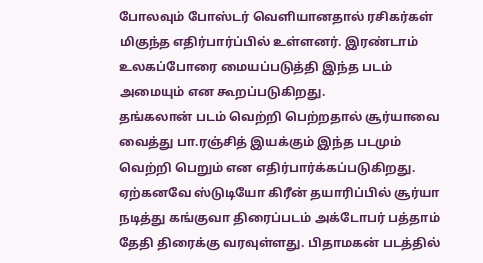போலவும் போஸ்டர் வெளியானதால் ரசிகர்கள் மிகுந்த எதிர்பார்ப்பில் உள்ளனர். இரண்டாம் உலகப்போரை மையப்படுத்தி இந்த படம் அமையும் என கூறப்படுகிறது.
தங்கலான் படம் வெற்றி பெற்றதால் சூர்யாவை வைத்து பா.ரஞ்சித் இயக்கும் இந்த படமும் வெற்றி பெறும் என எதிர்பார்க்கப்படுகிறது. ஏற்கனவே ஸ்டுடியோ கிரீன் தயாரிப்பில் சூர்யா நடித்து கங்குவா திரைப்படம் அக்டோபர் பத்தாம் தேதி திரைக்கு வரவுள்ளது. பிதாமகன் படத்தில்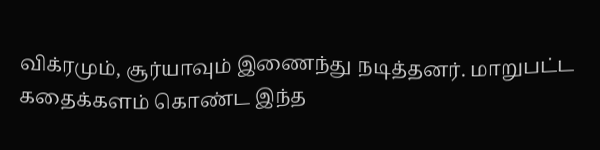விக்ரமும், சூர்யாவும் இணைந்து நடித்தனர். மாறுபட்ட கதைக்களம் கொண்ட இந்த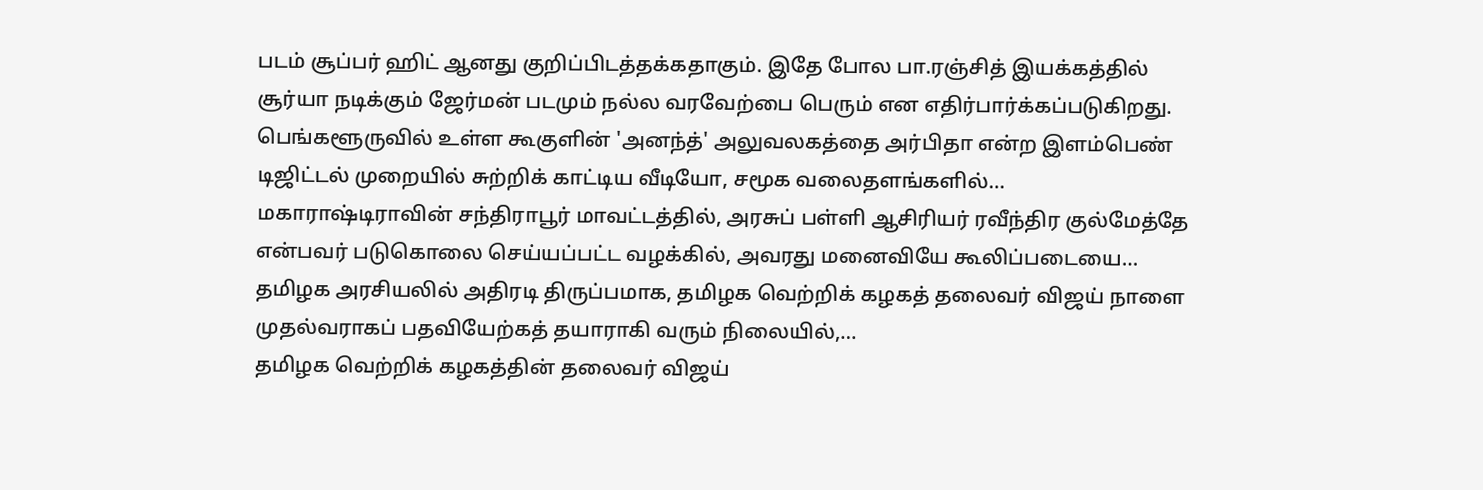படம் சூப்பர் ஹிட் ஆனது குறிப்பிடத்தக்கதாகும். இதே போல பா.ரஞ்சித் இயக்கத்தில் சூர்யா நடிக்கும் ஜேர்மன் படமும் நல்ல வரவேற்பை பெரும் என எதிர்பார்க்கப்படுகிறது.
பெங்களூருவில் உள்ள கூகுளின் 'அனந்த்' அலுவலகத்தை அர்பிதா என்ற இளம்பெண் டிஜிட்டல் முறையில் சுற்றிக் காட்டிய வீடியோ, சமூக வலைதளங்களில்…
மகாராஷ்டிராவின் சந்திராபூர் மாவட்டத்தில், அரசுப் பள்ளி ஆசிரியர் ரவீந்திர குல்மேத்தே என்பவர் படுகொலை செய்யப்பட்ட வழக்கில், அவரது மனைவியே கூலிப்படையை…
தமிழக அரசியலில் அதிரடி திருப்பமாக, தமிழக வெற்றிக் கழகத் தலைவர் விஜய் நாளை முதல்வராகப் பதவியேற்கத் தயாராகி வரும் நிலையில்,…
தமிழக வெற்றிக் கழகத்தின் தலைவர் விஜய்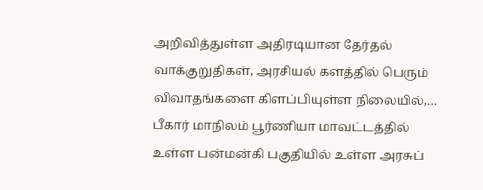அறிவித்துள்ள அதிரடியான தேர்தல் வாக்குறுதிகள், அரசியல் களத்தில் பெரும் விவாதங்களை கிளப்பியுள்ள நிலையில்,…
பீகார் மாநிலம் பூர்ணியா மாவட்டத்தில் உள்ள பன்மன்கி பகுதியில் உள்ள அரசுப்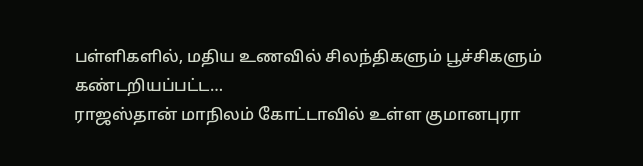பள்ளிகளில், மதிய உணவில் சிலந்திகளும் பூச்சிகளும் கண்டறியப்பட்ட…
ராஜஸ்தான் மாநிலம் கோட்டாவில் உள்ள குமானபுரா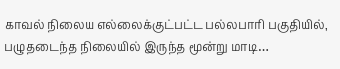காவல் நிலைய எல்லைக்குட்பட்ட பல்லபாரி பகுதியில், பழுதடைந்த நிலையில் இருந்த மூன்று மாடி…